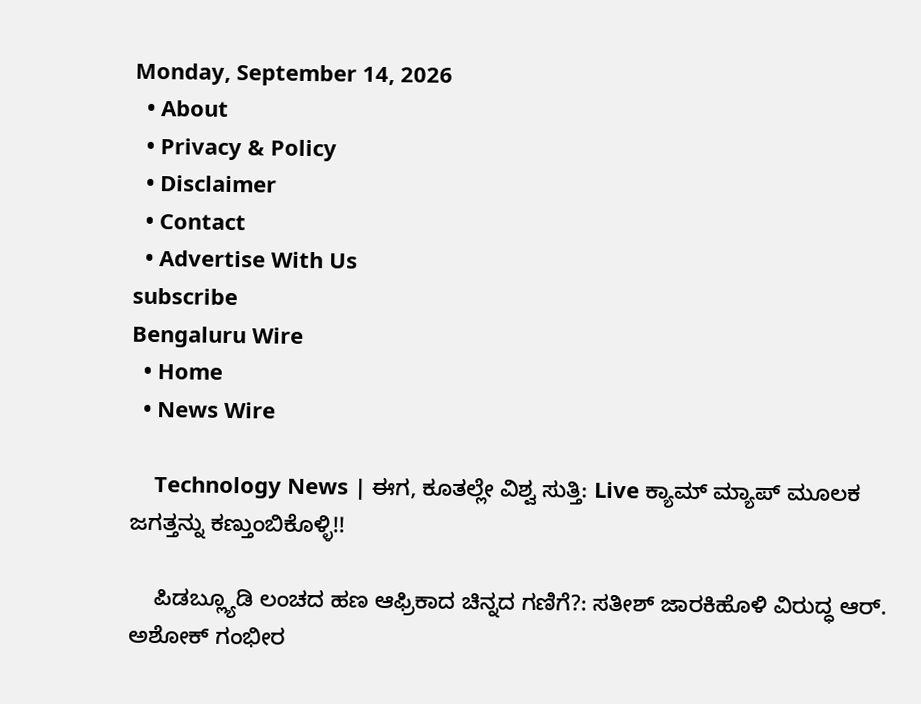Monday, September 14, 2026
  • About
  • Privacy & Policy
  • Disclaimer
  • Contact
  • Advertise With Us
subscribe
Bengaluru Wire
  • Home
  • News Wire

    Technology News | ಈಗ, ಕೂತಲ್ಲೇ ವಿಶ್ವ ಸುತ್ತಿ: Live ಕ್ಯಾಮ್ ಮ್ಯಾಪ್ ಮೂಲಕ ಜಗತ್ತನ್ನು ಕಣ್ತುಂಬಿಕೊಳ್ಳಿ!!

    ಪಿಡಬ್ಲ್ಯೂಡಿ ಲಂಚದ ಹಣ ಆಫ್ರಿಕಾದ ಚಿನ್ನದ ಗಣಿಗೆ?: ಸತೀಶ್ ಜಾರಕಿಹೊಳಿ ವಿರುದ್ಧ ಆರ್. ಅಶೋಕ್ ಗಂಭೀರ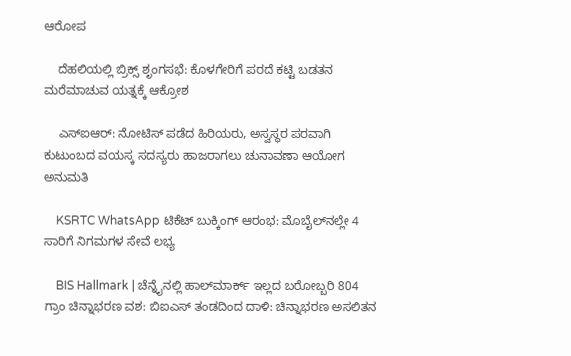ಆರೋಪ

    ದೆಹಲಿಯಲ್ಲಿ ಬ್ರಿಕ್ಸ್‌ ಶೃಂಗಸಭೆ: ಕೊಳಗೇರಿಗೆ ಪರದೆ ಕಟ್ಟಿ ಬಡತನ ಮರೆಮಾಚುವ ಯತ್ನಕ್ಕೆ ಆಕ್ರೋಶ

    ಎಸ್ಐಆರ್: ನೋಟಿಸ್ ಪಡೆದ ಹಿರಿಯರು, ಅಸ್ವಸ್ಥರ ಪರವಾಗಿ ಕುಟುಂಬದ ವಯಸ್ಕ ಸದಸ್ಯರು ಹಾಜರಾಗಲು ಚುನಾವಣಾ ಆಯೋಗ ಅನುಮತಿ

    KSRTC WhatsApp ಟಿಕೆಟ್ ಬುಕ್ಕಿಂಗ್ ಆರಂಭ: ಮೊಬೈಲ್‌ನಲ್ಲೇ 4 ಸಾರಿಗೆ ನಿಗಮಗಳ ಸೇವೆ ಲಭ್ಯ

    BIS Hallmark | ಚೆನ್ನೈನಲ್ಲಿ ಹಾಲ್‌ಮಾರ್ಕ್ ಇಲ್ಲದ ಬರೋಬ್ಬರಿ 804 ಗ್ರಾಂ ಚಿನ್ನಾಭರಣ ವಶ: ಬಿಐಎಸ್ ತಂಡದಿಂದ ದಾಳಿ: ಚಿನ್ನಾಭರಣ ಅಸಲಿತನ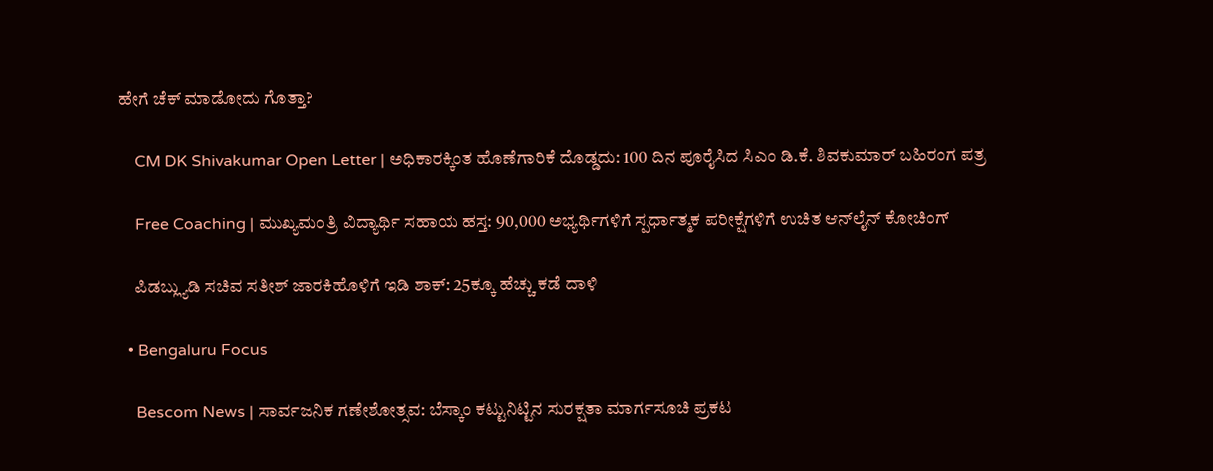ಹೇಗೆ ಚೆಕ್ ಮಾಡೋದು ಗೊತ್ತಾ?

    CM DK Shivakumar Open Letter | ಅಧಿಕಾರಕ್ಕಿಂತ ಹೊಣೆಗಾರಿಕೆ ದೊಡ್ಡದು: 100 ದಿನ ಪೂರೈಸಿದ ಸಿಎಂ ಡಿ.ಕೆ. ಶಿವಕುಮಾರ್ ಬಹಿರಂಗ ಪತ್ರ

    Free Coaching | ಮುಖ್ಯಮಂತ್ರಿ ವಿದ್ಯಾರ್ಥಿ ಸಹಾಯ ಹಸ್ತ: 90,000 ಅಭ್ಯರ್ಥಿಗಳಿಗೆ ಸ್ಪರ್ಧಾತ್ಮಕ ಪರೀಕ್ಷೆಗಳಿಗೆ ಉಚಿತ ಆನ್‌ಲೈನ್ ಕೋಚಿಂಗ್

    ಪಿಡಬ್ಲ್ಯುಡಿ ಸಚಿವ ಸತೀಶ್ ಜಾರಕಿಹೊಳಿಗೆ ಇಡಿ ಶಾಕ್: 25ಕ್ಕೂ ಹೆಚ್ಚು ಕಡೆ ದಾಳಿ

  • Bengaluru Focus

    Bescom News | ಸಾರ್ವಜನಿಕ ಗಣೇಶೋತ್ಸವ: ಬೆಸ್ಕಾಂ ಕಟ್ಟುನಿಟ್ಟಿನ ಸುರಕ್ಷತಾ ಮಾರ್ಗಸೂಚಿ ಪ್ರಕಟ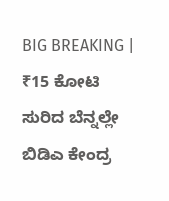BIG BREAKING | ₹15 ಕೋಟಿ ಸುರಿದ ಬೆನ್ನಲ್ಲೇ ಬಿಡಿಎ ಕೇಂದ್ರ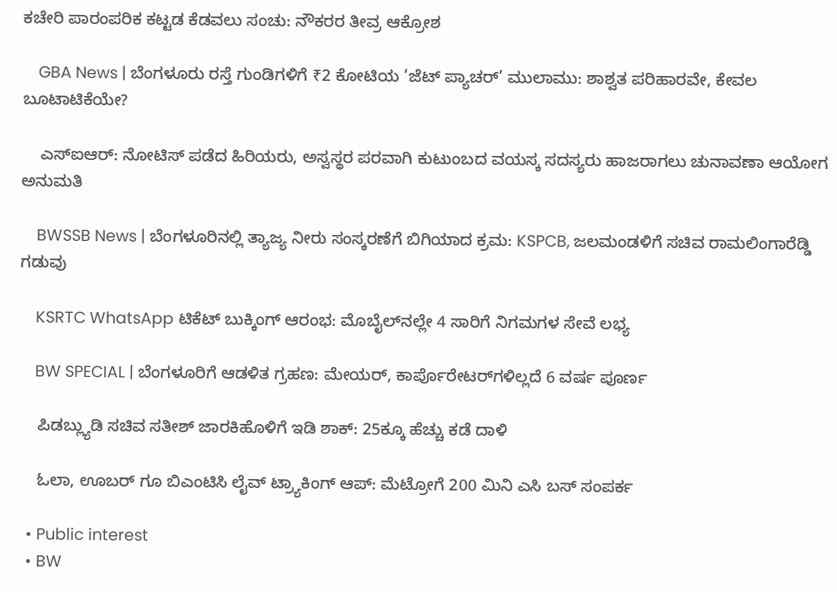ಕಚೇರಿ ಪಾರಂಪರಿಕ ಕಟ್ಟಡ ಕೆಡವಲು ಸಂಚು: ನೌಕರರ ತೀವ್ರ ಆಕ್ರೋಶ

    GBA News | ಬೆಂಗಳೂರು ರಸ್ತೆ ಗುಂಡಿಗಳಿಗೆ ₹2 ಕೋಟಿಯ ‘ಜೆಟ್ ಪ್ಯಾಚರ್’ ಮುಲಾಮು: ಶಾಶ್ವತ ಪರಿಹಾರವೇ, ಕೇವಲ ಬೂಟಾಟಿಕೆಯೇ?

    ಎಸ್ಐಆರ್: ನೋಟಿಸ್ ಪಡೆದ ಹಿರಿಯರು, ಅಸ್ವಸ್ಥರ ಪರವಾಗಿ ಕುಟುಂಬದ ವಯಸ್ಕ ಸದಸ್ಯರು ಹಾಜರಾಗಲು ಚುನಾವಣಾ ಆಯೋಗ ಅನುಮತಿ

    BWSSB News | ಬೆಂಗಳೂರಿನಲ್ಲಿ ತ್ಯಾಜ್ಯ ನೀರು ಸಂಸ್ಕರಣೆಗೆ ಬಿಗಿಯಾದ ಕ್ರಮ: KSPCB, ಜಲಮಂಡಳಿಗೆ ಸಚಿವ ರಾಮಲಿಂಗಾರೆಡ್ಡಿ ಗಡುವು

    KSRTC WhatsApp ಟಿಕೆಟ್ ಬುಕ್ಕಿಂಗ್ ಆರಂಭ: ಮೊಬೈಲ್‌ನಲ್ಲೇ 4 ಸಾರಿಗೆ ನಿಗಮಗಳ ಸೇವೆ ಲಭ್ಯ

    BW SPECIAL | ಬೆಂಗಳೂರಿಗೆ ಆಡಳಿತ ಗ್ರಹಣ: ಮೇಯರ್, ಕಾರ್ಪೊರೇಟರ್‌ಗಳಿಲ್ಲದೆ 6 ವರ್ಷ ಪೂರ್ಣ

    ಪಿಡಬ್ಲ್ಯುಡಿ ಸಚಿವ ಸತೀಶ್ ಜಾರಕಿಹೊಳಿಗೆ ಇಡಿ ಶಾಕ್: 25ಕ್ಕೂ ಹೆಚ್ಚು ಕಡೆ ದಾಳಿ

    ಓಲಾ, ಊಬರ್ ಗೂ ಬಿಎಂಟಿಸಿ ಲೈವ್ ಟ್ರ್ಯಾಕಿಂಗ್ ಆಪ್: ಮೆಟ್ರೋಗೆ 200 ಮಿನಿ ಎಸಿ ಬಸ್ ಸಂಪರ್ಕ

  • Public interest
  • BW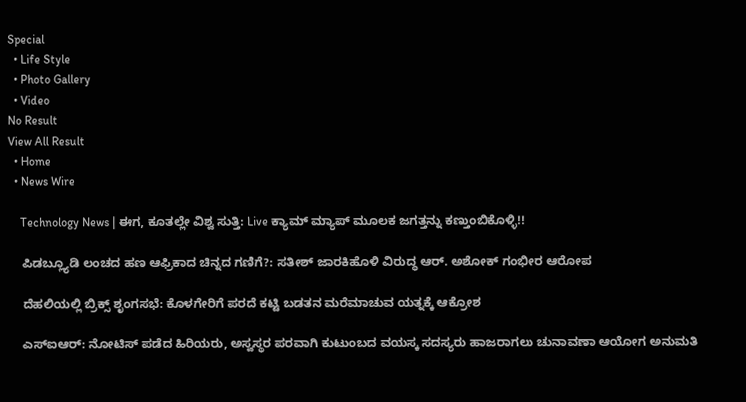Special
  • Life Style
  • Photo Gallery
  • Video
No Result
View All Result
  • Home
  • News Wire

    Technology News | ಈಗ, ಕೂತಲ್ಲೇ ವಿಶ್ವ ಸುತ್ತಿ: Live ಕ್ಯಾಮ್ ಮ್ಯಾಪ್ ಮೂಲಕ ಜಗತ್ತನ್ನು ಕಣ್ತುಂಬಿಕೊಳ್ಳಿ!!

    ಪಿಡಬ್ಲ್ಯೂಡಿ ಲಂಚದ ಹಣ ಆಫ್ರಿಕಾದ ಚಿನ್ನದ ಗಣಿಗೆ?: ಸತೀಶ್ ಜಾರಕಿಹೊಳಿ ವಿರುದ್ಧ ಆರ್. ಅಶೋಕ್ ಗಂಭೀರ ಆರೋಪ

    ದೆಹಲಿಯಲ್ಲಿ ಬ್ರಿಕ್ಸ್‌ ಶೃಂಗಸಭೆ: ಕೊಳಗೇರಿಗೆ ಪರದೆ ಕಟ್ಟಿ ಬಡತನ ಮರೆಮಾಚುವ ಯತ್ನಕ್ಕೆ ಆಕ್ರೋಶ

    ಎಸ್ಐಆರ್: ನೋಟಿಸ್ ಪಡೆದ ಹಿರಿಯರು, ಅಸ್ವಸ್ಥರ ಪರವಾಗಿ ಕುಟುಂಬದ ವಯಸ್ಕ ಸದಸ್ಯರು ಹಾಜರಾಗಲು ಚುನಾವಣಾ ಆಯೋಗ ಅನುಮತಿ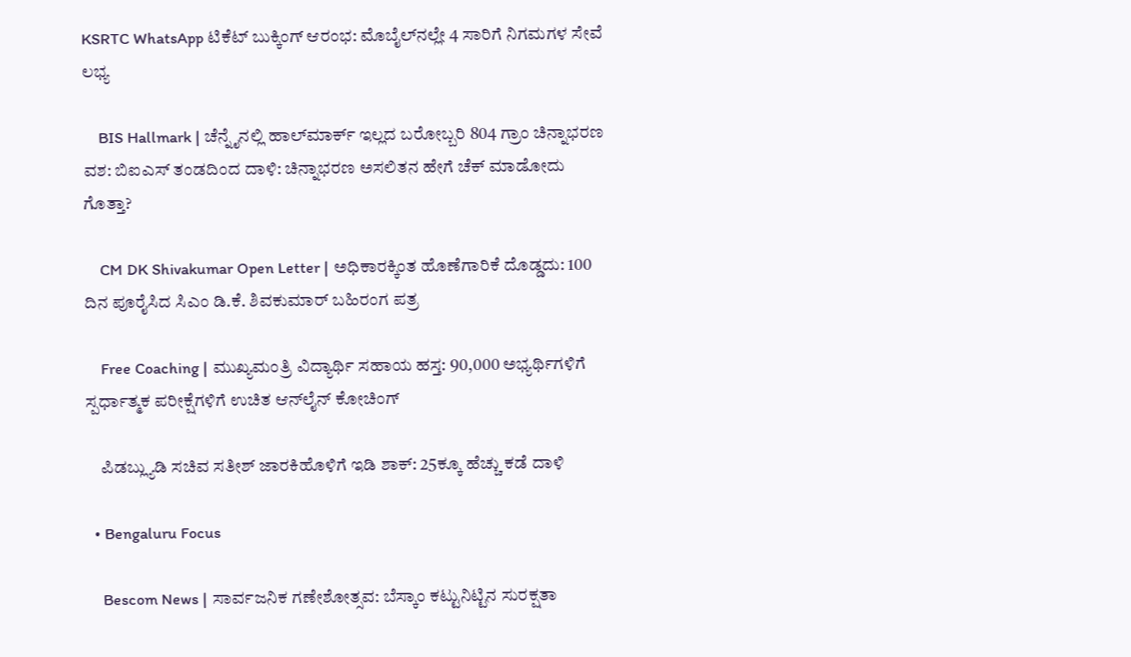KSRTC WhatsApp ಟಿಕೆಟ್ ಬುಕ್ಕಿಂಗ್ ಆರಂಭ: ಮೊಬೈಲ್‌ನಲ್ಲೇ 4 ಸಾರಿಗೆ ನಿಗಮಗಳ ಸೇವೆ ಲಭ್ಯ

    BIS Hallmark | ಚೆನ್ನೈನಲ್ಲಿ ಹಾಲ್‌ಮಾರ್ಕ್ ಇಲ್ಲದ ಬರೋಬ್ಬರಿ 804 ಗ್ರಾಂ ಚಿನ್ನಾಭರಣ ವಶ: ಬಿಐಎಸ್ ತಂಡದಿಂದ ದಾಳಿ: ಚಿನ್ನಾಭರಣ ಅಸಲಿತನ ಹೇಗೆ ಚೆಕ್ ಮಾಡೋದು ಗೊತ್ತಾ?

    CM DK Shivakumar Open Letter | ಅಧಿಕಾರಕ್ಕಿಂತ ಹೊಣೆಗಾರಿಕೆ ದೊಡ್ಡದು: 100 ದಿನ ಪೂರೈಸಿದ ಸಿಎಂ ಡಿ.ಕೆ. ಶಿವಕುಮಾರ್ ಬಹಿರಂಗ ಪತ್ರ

    Free Coaching | ಮುಖ್ಯಮಂತ್ರಿ ವಿದ್ಯಾರ್ಥಿ ಸಹಾಯ ಹಸ್ತ: 90,000 ಅಭ್ಯರ್ಥಿಗಳಿಗೆ ಸ್ಪರ್ಧಾತ್ಮಕ ಪರೀಕ್ಷೆಗಳಿಗೆ ಉಚಿತ ಆನ್‌ಲೈನ್ ಕೋಚಿಂಗ್

    ಪಿಡಬ್ಲ್ಯುಡಿ ಸಚಿವ ಸತೀಶ್ ಜಾರಕಿಹೊಳಿಗೆ ಇಡಿ ಶಾಕ್: 25ಕ್ಕೂ ಹೆಚ್ಚು ಕಡೆ ದಾಳಿ

  • Bengaluru Focus

    Bescom News | ಸಾರ್ವಜನಿಕ ಗಣೇಶೋತ್ಸವ: ಬೆಸ್ಕಾಂ ಕಟ್ಟುನಿಟ್ಟಿನ ಸುರಕ್ಷತಾ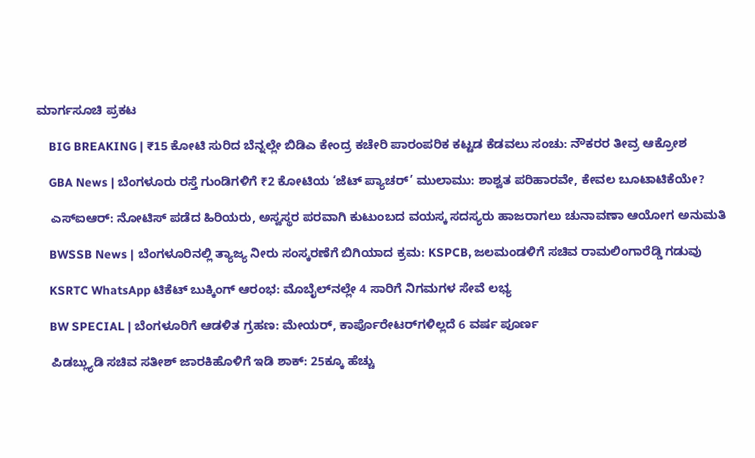ಮಾರ್ಗಸೂಚಿ ಪ್ರಕಟ

    BIG BREAKING | ₹15 ಕೋಟಿ ಸುರಿದ ಬೆನ್ನಲ್ಲೇ ಬಿಡಿಎ ಕೇಂದ್ರ ಕಚೇರಿ ಪಾರಂಪರಿಕ ಕಟ್ಟಡ ಕೆಡವಲು ಸಂಚು: ನೌಕರರ ತೀವ್ರ ಆಕ್ರೋಶ

    GBA News | ಬೆಂಗಳೂರು ರಸ್ತೆ ಗುಂಡಿಗಳಿಗೆ ₹2 ಕೋಟಿಯ ‘ಜೆಟ್ ಪ್ಯಾಚರ್’ ಮುಲಾಮು: ಶಾಶ್ವತ ಪರಿಹಾರವೇ, ಕೇವಲ ಬೂಟಾಟಿಕೆಯೇ?

    ಎಸ್ಐಆರ್: ನೋಟಿಸ್ ಪಡೆದ ಹಿರಿಯರು, ಅಸ್ವಸ್ಥರ ಪರವಾಗಿ ಕುಟುಂಬದ ವಯಸ್ಕ ಸದಸ್ಯರು ಹಾಜರಾಗಲು ಚುನಾವಣಾ ಆಯೋಗ ಅನುಮತಿ

    BWSSB News | ಬೆಂಗಳೂರಿನಲ್ಲಿ ತ್ಯಾಜ್ಯ ನೀರು ಸಂಸ್ಕರಣೆಗೆ ಬಿಗಿಯಾದ ಕ್ರಮ: KSPCB, ಜಲಮಂಡಳಿಗೆ ಸಚಿವ ರಾಮಲಿಂಗಾರೆಡ್ಡಿ ಗಡುವು

    KSRTC WhatsApp ಟಿಕೆಟ್ ಬುಕ್ಕಿಂಗ್ ಆರಂಭ: ಮೊಬೈಲ್‌ನಲ್ಲೇ 4 ಸಾರಿಗೆ ನಿಗಮಗಳ ಸೇವೆ ಲಭ್ಯ

    BW SPECIAL | ಬೆಂಗಳೂರಿಗೆ ಆಡಳಿತ ಗ್ರಹಣ: ಮೇಯರ್, ಕಾರ್ಪೊರೇಟರ್‌ಗಳಿಲ್ಲದೆ 6 ವರ್ಷ ಪೂರ್ಣ

    ಪಿಡಬ್ಲ್ಯುಡಿ ಸಚಿವ ಸತೀಶ್ ಜಾರಕಿಹೊಳಿಗೆ ಇಡಿ ಶಾಕ್: 25ಕ್ಕೂ ಹೆಚ್ಚು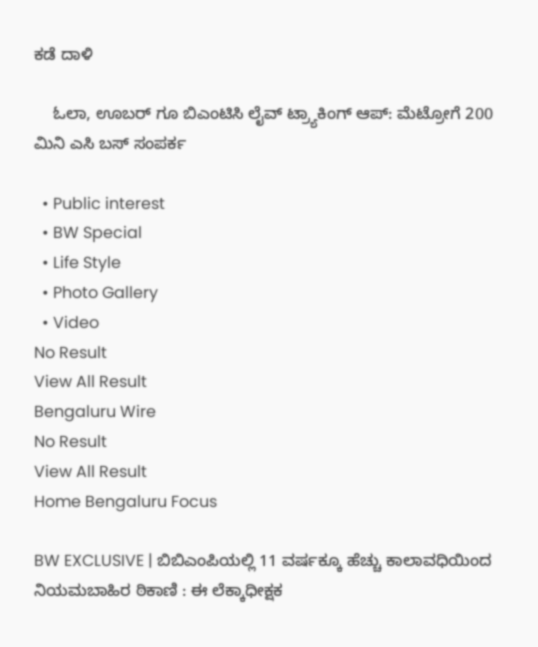ಕಡೆ ದಾಳಿ

    ಓಲಾ, ಊಬರ್ ಗೂ ಬಿಎಂಟಿಸಿ ಲೈವ್ ಟ್ರ್ಯಾಕಿಂಗ್ ಆಪ್: ಮೆಟ್ರೋಗೆ 200 ಮಿನಿ ಎಸಿ ಬಸ್ ಸಂಪರ್ಕ

  • Public interest
  • BW Special
  • Life Style
  • Photo Gallery
  • Video
No Result
View All Result
Bengaluru Wire
No Result
View All Result
Home Bengaluru Focus

BW EXCLUSIVE | ಬಿಬಿಎಂಪಿಯಲ್ಲಿ 11 ವರ್ಷಕ್ಕೂ ಹೆಚ್ಚು ಕಾಲಾವಧಿಯಿಂದ ನಿಯಮಬಾಹಿರ ಠಿಕಾಣಿ : ಈ ಲೆಕ್ಕಾಧೀಕ್ಷಕ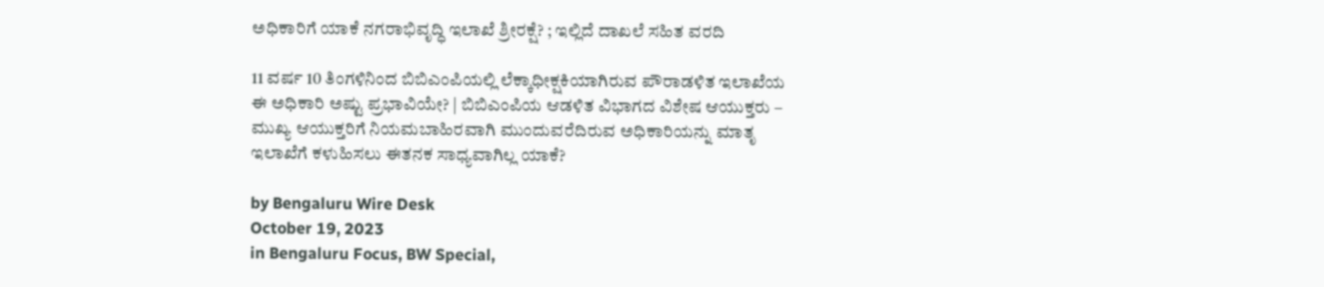ಅಧಿಕಾರಿಗೆ ಯಾಕೆ ನಗರಾಭಿವೃದ್ಧಿ ಇಲಾಖೆ ಶ್ರೀರಕ್ಷೆ? ; ಇಲ್ಲಿದೆ ದಾಖಲೆ ಸಹಿತ ವರದಿ

11 ವರ್ಷ 10 ತಿಂಗಳಿನಿಂದ ಬಿಬಿಎಂಪಿಯಲ್ಲಿ ಲೆಕ್ಕಾಧೀಕ್ಷಕಿಯಾಗಿರುವ ಪೌರಾಡಳಿತ ಇಲಾಖೆಯ ಈ ಅಧಿಕಾರಿ ಅಷ್ಟು ಪ್ರಭಾವಿಯೇ? | ಬಿಬಿಎಂಪಿಯ ಆಡಳಿತ ವಿಭಾಗದ ವಿಶೇಷ ಆಯುಕ್ತರು – ಮುಖ್ಯ ಆಯುಕ್ತರಿಗೆ ನಿಯಮಬಾಹಿರವಾಗಿ ಮುಂದುವರೆದಿರುವ ಅಧಿಕಾರಿಯನ್ನು ಮಾತೃ ಇಲಾಖೆಗೆ ಕಳುಹಿಸಲು ಈತನಕ ಸಾಧ್ಯವಾಗಿಲ್ಲ ಯಾಕೆ?

by Bengaluru Wire Desk
October 19, 2023
in Bengaluru Focus, BW Special,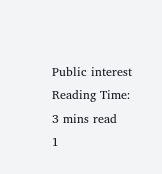Public interest
Reading Time: 3 mins read
1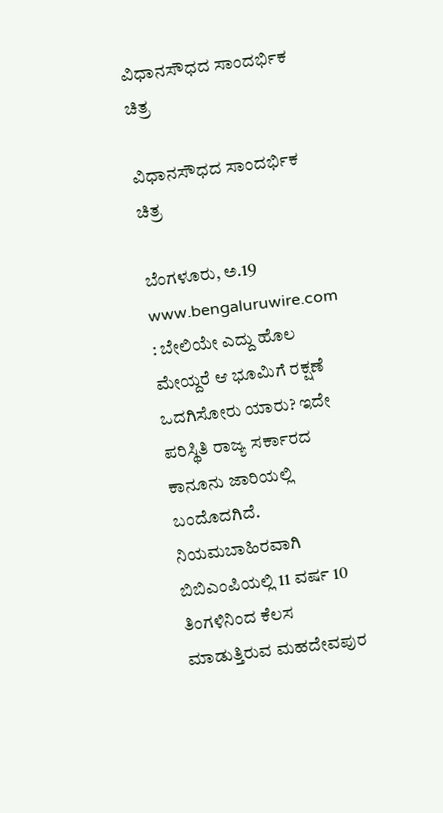ವಿಧಾನಸೌಧದ ಸಾಂದರ್ಭಿಕ ಚಿತ್ರ

ವಿಧಾನಸೌಧದ ಸಾಂದರ್ಭಿಕ ಚಿತ್ರ

ಬೆಂಗಳೂರು, ಅ.19 www.bengaluruwire.com : ಬೇಲಿಯೇ ಎದ್ದು ಹೊಲ ಮೇಯ್ದರೆ ಆ ಭೂಮಿಗೆ ರಕ್ಷಣೆ ಒದಗಿಸೋರು ಯಾರು? ಇದೇ ಪರಿಸ್ಥಿತಿ ರಾಜ್ಯ ಸರ್ಕಾರದ ಕಾನೂನು ಜಾರಿಯಲ್ಲಿ ಬಂದೊದಗಿದೆ. ನಿಯಮಬಾಹಿರವಾಗಿ ಬಿಬಿಎಂಪಿಯಲ್ಲಿ 11 ವರ್ಷ 10 ತಿಂಗಳಿನಿಂದ ಕೆಲಸ ಮಾಡುತ್ತಿರುವ ಮಹದೇವಪುರ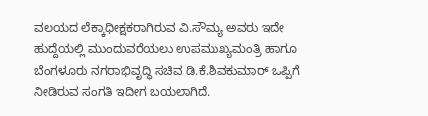ವಲಯದ ಲೆಕ್ಕಾಧೀಕ್ಷಕರಾಗಿರುವ ವಿ.ಸೌಮ್ಯ ಅವರು ಇದೇ ಹುದ್ದೆಯಲ್ಲಿ ಮುಂದುವರೆಯಲು ಉಪಮುಖ್ಯಮಂತ್ರಿ ಹಾಗೂ ಬೆಂಗಳೂರು ನಗರಾಭಿವೃದ್ಧಿ ಸಚಿವ ಡಿ.ಕೆ.ಶಿವಕುಮಾರ್ ಒಪ್ಪಿಗೆ ನೀಡಿರುವ ಸಂಗತಿ ಇದೀಗ ಬಯಲಾಗಿದೆ.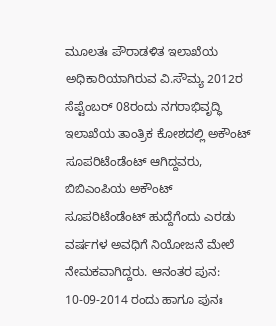ಮೂಲತಃ ಪೌರಾಡಳಿತ ಇಲಾಖೆಯ ಅಧಿಕಾರಿಯಾಗಿರುವ ವಿ.ಸೌಮ್ಯ 2012ರ ಸೆಪ್ಟೆಂಬರ್ 08ರಂದು ನಗರಾಭಿವೃದ್ಧಿ ಇಲಾಖೆಯ ತಾಂತ್ರಿಕ ಕೋಶದಲ್ಲಿ ಅಕೌಂಟ್ ಸೂಪರಿಟೆಂಡೆಂಟ್ ಆಗಿದ್ದವರು, ಬಿಬಿಎಂಪಿಯ ಅಕೌಂಟ್ ಸೂಪರಿಟೆಂಡೆಂಟ್ ಹುದ್ದೆಗೆಂದು ಎರಡು ವರ್ಷಗಳ ಅವಧಿಗೆ ನಿಯೋಜನೆ ಮೇಲೆ ನೇಮಕವಾಗಿದ್ದರು. ಆನಂತರ ಪುನ: 10-09-2014 ರಂದು ಹಾಗೂ ಪುನಃ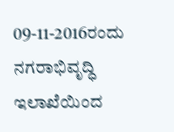09-11-2016ರಂದು ನಗರಾಭಿವೃದ್ಧಿ ಇಲಾಖೆಯಿಂದ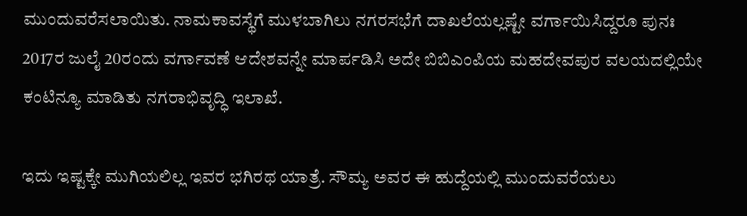ಮುಂದುವರೆಸಲಾಯಿತು. ನಾಮಕಾವಸ್ಥೆಗೆ ಮುಳಬಾಗಿಲು ನಗರಸಭೆಗೆ ದಾಖಲೆಯಲ್ಲಷ್ಟೇ ವರ್ಗಾಯಿಸಿದ್ದರೂ ಪುನಃ 2017ರ ಜುಲೈ 20ರಂದು ವರ್ಗಾವಣೆ ಆದೇಶವನ್ನೇ ಮಾರ್ಪಡಿಸಿ ಅದೇ ಬಿಬಿಎಂಪಿಯ ಮಹದೇವಪುರ ವಲಯದಲ್ಲಿಯೇ ಕಂಟಿನ್ಯೂ ಮಾಡಿತು ನಗರಾಭಿವೃದ್ಧಿ ಇಲಾಖೆ.

ಇದು ಇಷ್ಟಕ್ಕೇ ಮುಗಿಯಲಿಲ್ಲ ಇವರ ಭಗಿರಥ ಯಾತ್ರೆ. ಸೌಮ್ಯ ಅವರ ಈ ಹುದ್ದೆಯಲ್ಲಿ ಮುಂದುವರೆಯಲು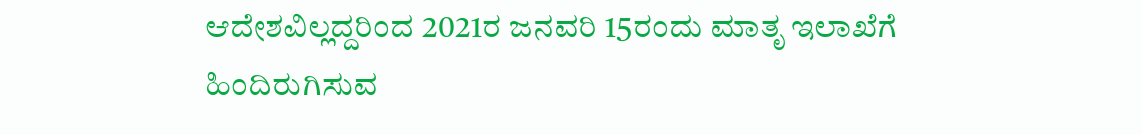ಆದೇಶವಿಲ್ಲದ್ದರಿಂದ 2021ರ ಜನವರಿ 15ರಂದು ಮಾತೃ ಇಲಾಖೆಗೆ ಹಿಂದಿರುಗಿಸುವ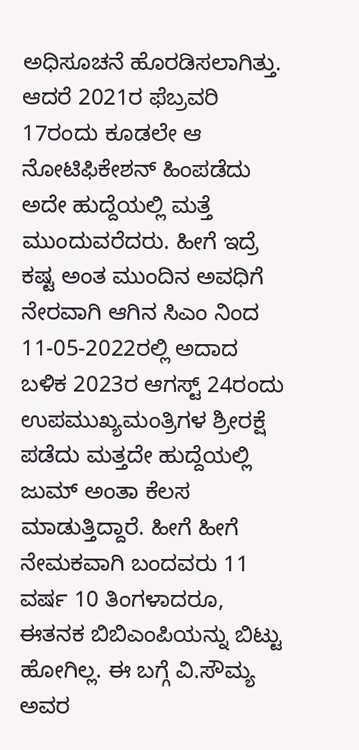ಅಧಿಸೂಚನೆ ಹೊರಡಿಸಲಾಗಿತ್ತು. ಆದರೆ 2021ರ ಫೆಬ್ರವರಿ 17ರಂದು ಕೂಡಲೇ ಆ ನೋಟಿಫಿಕೇಶನ್ ಹಿಂಪಡೆದು ಅದೇ ಹುದ್ದೆಯಲ್ಲಿ ಮತ್ತೆ ಮುಂದುವರೆದರು. ಹೀಗೆ ಇದ್ರೆ ಕಷ್ಟ ಅಂತ ಮುಂದಿನ ಅವಧಿಗೆ ನೇರವಾಗಿ ಆಗಿನ ಸಿಎಂ ನಿಂದ 11-05-2022ರಲ್ಲಿ ಅದಾದ ಬಳಿಕ 2023ರ ಆಗಸ್ಟ್ 24ರಂದು ಉಪಮುಖ್ಯಮಂತ್ರಿಗಳ ಶ್ರೀರಕ್ಷೆ ಪಡೆದು ಮತ್ತದೇ ಹುದ್ದೆಯಲ್ಲಿ ಜುಮ್ ಅಂತಾ ಕೆಲಸ ಮಾಡುತ್ತಿದ್ದಾರೆ. ಹೀಗೆ ಹೀಗೆ ನೇಮಕವಾಗಿ ಬಂದವರು 11 ವರ್ಷ 10 ತಿಂಗಳಾದರೂ, ಈತನಕ ಬಿಬಿಎಂಪಿಯನ್ನು ಬಿಟ್ಟು ಹೋಗಿಲ್ಲ. ಈ ಬಗ್ಗೆ ವಿ.ಸೌಮ್ಯ ಅವರ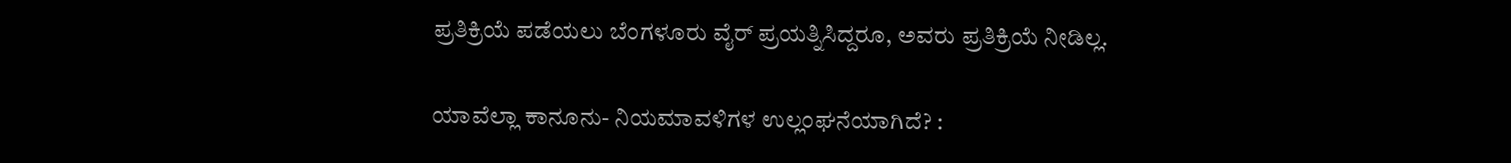ಪ್ರತಿಕ್ರಿಯೆ ಪಡೆಯಲು ಬೆಂಗಳೂರು ವೈರ್ ಪ್ರಯತ್ನಿಸಿದ್ದರೂ, ಅವರು ಪ್ರತಿಕ್ರಿಯೆ ನೀಡಿಲ್ಲ.

ಯಾವೆಲ್ಲಾ ಕಾನೂನು- ನಿಯಮಾವಳಿಗಳ ಉಲ್ಲಂಘನೆಯಾಗಿದೆ? :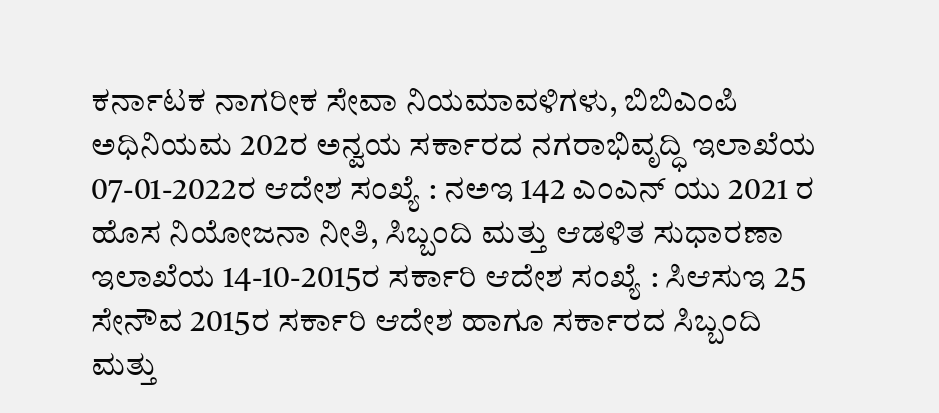ಕರ್ನಾಟಕ ನಾಗರೀಕ ಸೇವಾ ನಿಯಮಾವಳಿಗಳು, ಬಿಬಿಎಂಪಿ ಅಧಿನಿಯಮ 202ರ ಅನ್ವಯ ಸರ್ಕಾರದ ನಗರಾಭಿವೃದ್ಧಿ ಇಲಾಖೆಯ 07-01-2022ರ ಆದೇಶ ಸಂಖ್ಯೆ : ನಅಇ 142 ಎಂಎನ್ ಯು 2021 ರ ಹೊಸ ನಿಯೋಜನಾ ನೀತಿ, ಸಿಬ್ಬಂದಿ ಮತ್ತು ಆಡಳಿತ ಸುಧಾರಣಾ ಇಲಾಖೆಯ 14-10-2015ರ ಸರ್ಕಾರಿ ಆದೇಶ ಸಂಖ್ಯೆ : ಸಿಆಸುಇ 25 ಸೇನೌವ 2015ರ ಸರ್ಕಾರಿ ಆದೇಶ ಹಾಗೂ ಸರ್ಕಾರದ ಸಿಬ್ಬಂದಿ ಮತ್ತು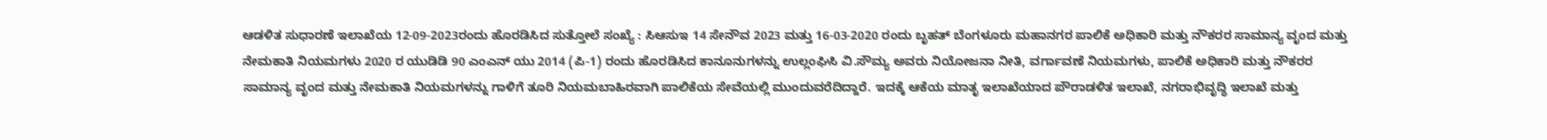ಆಡಳಿತ ಸುಧಾರಣೆ ಇಲಾಖೆಯ 12-09-2023ರಂದು ಹೊರಡಿಸಿದ ಸುತ್ತೋಲೆ ಸಂಖ್ಯೆ : ಸಿಆಸುಇ 14 ಸೇನೌವ 2023 ಮತ್ತು 16-03-2020 ರಂದು ಬೃಹತ್ ಬೆಂಗಳೂರು ಮಹಾನಗರ ಪಾಲಿಕೆ ಅಧಿಕಾರಿ ಮತ್ತು ನೌಕರರ ಸಾಮಾನ್ಯ ವೃಂದ ಮತ್ತು ನೇಮಕಾತಿ ನಿಯಮಗಳು 2020 ರ ಯುಡಿಡಿ 90 ಎಂಎನ್ ಯು 2014 (ಪಿ-1) ರಂದು ಹೊರಡಿಸಿದ ಕಾನೂನುಗಳನ್ನು ಉಲ್ಲಂಘಿಸಿ ವಿ.ಸೌಮ್ಯ ಅವರು ನಿಯೋಜನಾ ನೀತಿ, ವರ್ಗಾವಣೆ ನಿಯಮಗಳು, ಪಾಲಿಕೆ ಅಧಿಕಾರಿ ಮತ್ತು ನೌಕರರ ಸಾಮಾನ್ಯ ವೃಂದ ಮತ್ತು ನೇಮಕಾತಿ ನಿಯಮಗಳನ್ನು ಗಾಳಿಗೆ ತೂರಿ ನಿಯಮಬಾಹಿರವಾಗಿ ಪಾಲಿಕೆಯ ಸೇವೆಯಲ್ಲಿ ಮುಂದುವರೆದಿದ್ದಾರೆ. ಇದಕ್ಕೆ ಆಕೆಯ ಮಾತೃ ಇಲಾಖೆಯಾದ ಪೌರಾಡಳಿತ ಇಲಾಖೆ, ನಗರಾಭಿವೃದ್ಧಿ ಇಲಾಖೆ ಮತ್ತು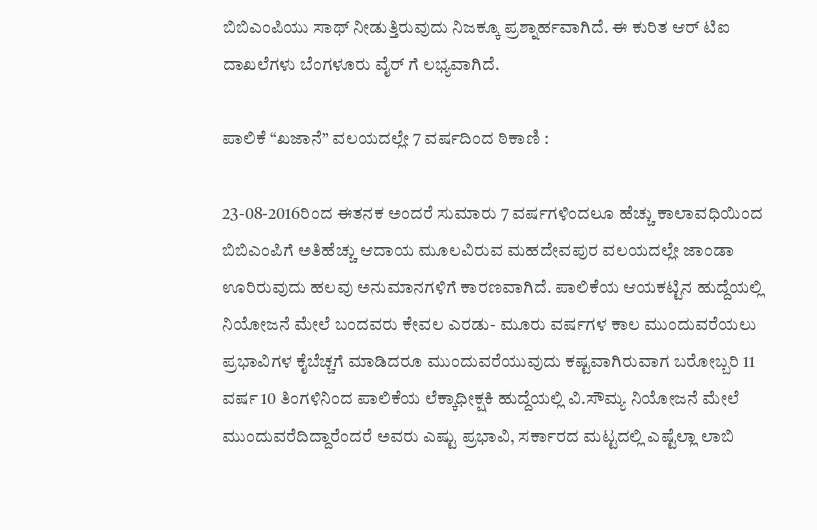ಬಿಬಿಎಂಪಿಯು ಸಾಥ್ ನೀಡುತ್ತಿರುವುದು ನಿಜಕ್ಕೂ ಪ್ರಶ್ನಾರ್ಹವಾಗಿದೆ. ಈ ಕುರಿತ ಆರ್ ಟಿಐ ದಾಖಲೆಗಳು ಬೆಂಗಳೂರು ವೈರ್ ಗೆ ಲಭ್ಯವಾಗಿದೆ.

ಪಾಲಿಕೆ “ಖಜಾನೆ” ವಲಯದಲ್ಲೇ 7 ವರ್ಷದಿಂದ ಠಿಕಾಣಿ :

23-08-2016ರಿಂದ ಈತನಕ ಅಂದರೆ ಸುಮಾರು 7 ವರ್ಷಗಳಿಂದಲೂ ಹೆಚ್ಚು ಕಾಲಾವಧಿಯಿಂದ ಬಿಬಿಎಂಪಿಗೆ ಅತಿಹೆಚ್ಚು ಆದಾಯ ಮೂಲವಿರುವ ಮಹದೇವಪುರ ವಲಯದಲ್ಲೇ ಜಾಂಡಾ ಊರಿರುವುದು ಹಲವು ಅನುಮಾನಗಳಿಗೆ ಕಾರಣವಾಗಿದೆ. ಪಾಲಿಕೆಯ ಆಯಕಟ್ಟಿನ ಹುದ್ದೆಯಲ್ಲಿ ನಿಯೋಜನೆ ಮೇಲೆ ಬಂದವರು ಕೇವಲ ಎರಡು- ಮೂರು ವರ್ಷಗಳ ಕಾಲ ಮುಂದುವರೆಯಲು ಪ್ರಭಾವಿಗಳ ಕೈಬೆಚ್ಚಗೆ ಮಾಡಿದರೂ ಮುಂದುವರೆಯುವುದು ಕಷ್ಟವಾಗಿರುವಾಗ ಬರೋಬ್ಬರಿ 11 ವರ್ಷ 10 ತಿಂಗಳಿನಿಂದ ಪಾಲಿಕೆಯ ಲೆಕ್ಕಾಧೀಕ್ಷಕಿ ಹುದ್ದೆಯಲ್ಲಿ ವಿ.ಸೌಮ್ಯ ನಿಯೋಜನೆ ಮೇಲೆ ಮುಂದುವರೆದಿದ್ದಾರೆಂದರೆ ಅವರು ಎಷ್ಟು ಪ್ರಭಾವಿ, ಸರ್ಕಾರದ ಮಟ್ಟದಲ್ಲಿ ಎಷ್ಟೆಲ್ಲಾ ಲಾಬಿ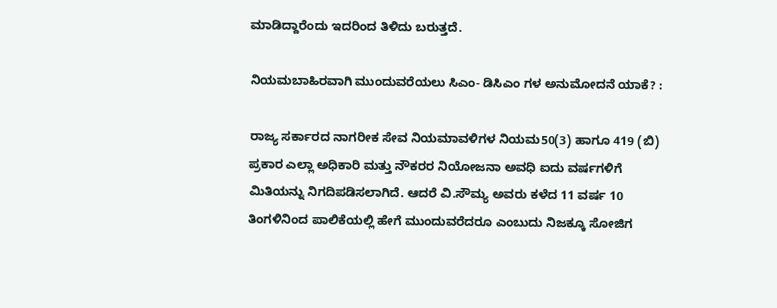ಮಾಡಿದ್ದಾರೆಂದು ಇದರಿಂದ ತಿಳಿದು ಬರುತ್ತದೆ.

ನಿಯಮಬಾಹಿರವಾಗಿ ಮುಂದುವರೆಯಲು ಸಿಎಂ- ಡಿಸಿಎಂ ಗಳ ಅನುಮೋದನೆ ಯಾಕೆ? :

ರಾಜ್ಯ ಸರ್ಕಾರದ ನಾಗರೀಕ ಸೇವ ನಿಯಮಾವಳಿಗಳ ನಿಯಮ50(3) ಹಾಗೂ 419 (ಬಿ) ಪ್ರಕಾರ ಎಲ್ಲಾ ಅಧಿಕಾರಿ ಮತ್ತು ನೌಕರರ ನಿಯೋಜನಾ ಅವಧಿ ಐದು ವರ್ಷಗಳಿಗೆ ಮಿತಿಯನ್ನು ನಿಗದಿಪಡಿಸಲಾಗಿದೆ. ಆದರೆ ವಿ.ಸೌಮ್ಯ ಅವರು ಕಳೆದ 11 ವರ್ಷ 10 ತಿಂಗಳಿನಿಂದ ಪಾಲಿಕೆಯಲ್ಲಿ ಹೇಗೆ ಮುಂದುವರೆದರೂ ಎಂಬುದು ನಿಜಕ್ಕೂ ಸೋಜಿಗ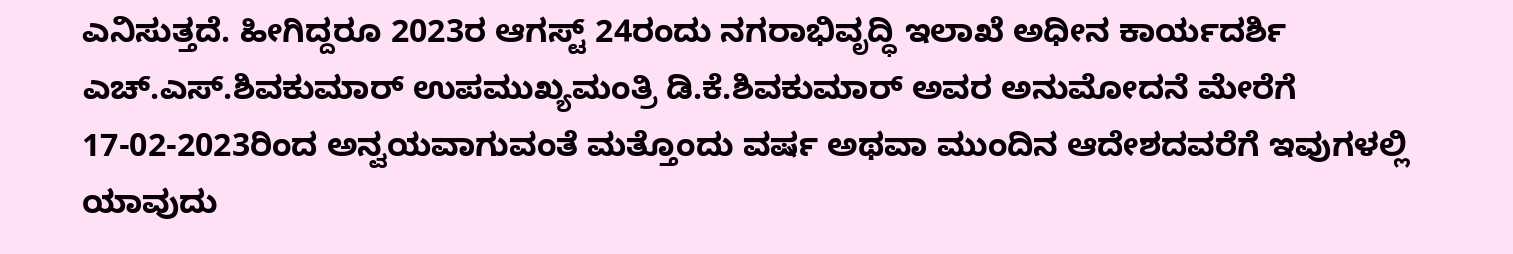ಎನಿಸುತ್ತದೆ. ಹೀಗಿದ್ದರೂ 2023ರ ಆಗಸ್ಟ್ 24ರಂದು ನಗರಾಭಿವೃದ್ಧಿ ಇಲಾಖೆ ಅಧೀನ ಕಾರ್ಯದರ್ಶಿ ಎಚ್.ಎಸ್.ಶಿವಕುಮಾರ್ ಉಪಮುಖ್ಯಮಂತ್ರಿ ಡಿ.ಕೆ.ಶಿವಕುಮಾರ್ ಅವರ ಅನುಮೋದನೆ ಮೇರೆಗೆ 17-02-2023ರಿಂದ ಅನ್ವಯವಾಗುವಂತೆ ಮತ್ತೊಂದು ವರ್ಷ ಅಥವಾ ಮುಂದಿನ ಆದೇಶದವರೆಗೆ ಇವುಗಳಲ್ಲಿ ಯಾವುದು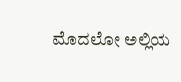ಮೊದಲೋ ಅಲ್ಲಿಯ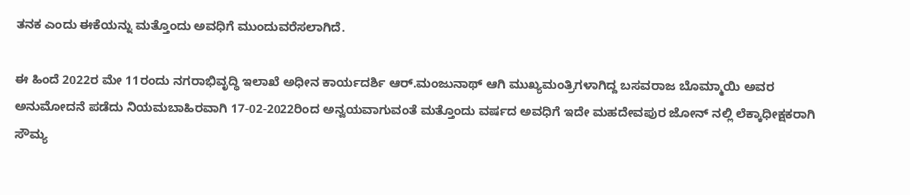ತನಕ ಎಂದು ಈಕೆಯನ್ನು ಮತ್ತೊಂದು ಅವಧಿಗೆ ಮುಂದುವರೆಸಲಾಗಿದೆ.

ಈ ಹಿಂದೆ 2022ರ ಮೇ 11ರಂದು ನಗರಾಭಿವೃದ್ಧಿ ಇಲಾಖೆ ಅಧೀನ ಕಾರ್ಯದರ್ಶಿ ಆರ್.ಮಂಜುನಾಥ್ ಆಗಿ ಮುಖ್ಯಮಂತ್ರಿಗಳಾಗಿದ್ದ ಬಸವರಾಜ ಬೊಮ್ಮಾಯಿ ಅವರ ಅನುಮೋದನೆ ಪಡೆದು ನಿಯಮಬಾಹಿರವಾಗಿ 17-02-2022ರಿಂದ ಅನ್ವಯವಾಗುವಂತೆ ಮತ್ತೊಂದು ವರ್ಷದ ಅವಧಿಗೆ ಇದೇ ಮಹದೇವಪುರ ಜೋನ್ ನಲ್ಲಿ ಲೆಕ್ಕಾಧೀಕ್ಷಕರಾಗಿ ಸೌಮ್ಯ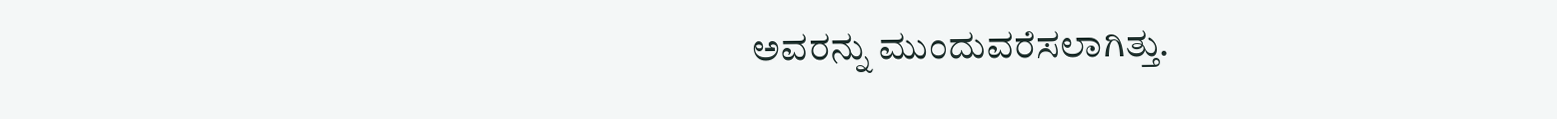ಅವರನ್ನು ಮುಂದುವರೆಸಲಾಗಿತ್ತು.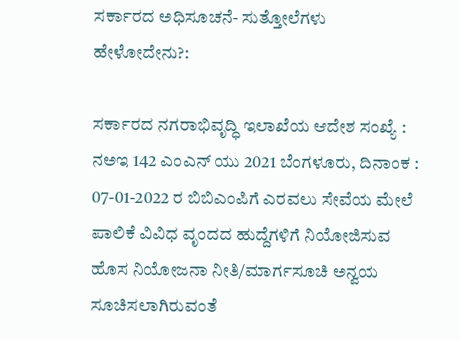ಸರ್ಕಾರದ ಅಧಿಸೂಚನೆ- ಸುತ್ತೋಲೆಗಳು ಹೇಳೋದೇನು?:

ಸರ್ಕಾರದ ನಗರಾಭಿವೃದ್ಧಿ ಇಲಾಖೆಯ ಆದೇಶ ಸಂಖ್ಯೆ : ನಅಇ 142 ಎಂಎನ್ ಯು 2021 ಬೆಂಗಳೂರು, ದಿನಾಂಕ : 07-01-2022 ರ ಬಿಬಿಎಂಪಿಗೆ ಎರವಲು ಸೇವೆಯ ಮೇಲೆ ಪಾಲಿಕೆ ವಿವಿಧ ವೃಂದದ ಹುದ್ದೆಗಳಿಗೆ ನಿಯೋಜಿಸುವ ಹೊಸ ನಿಯೋಜನಾ ನೀತಿ/ಮಾರ್ಗಸೂಚಿ ಅನ್ವಯ ಸೂಚಿಸಲಾಗಿರುವಂತೆ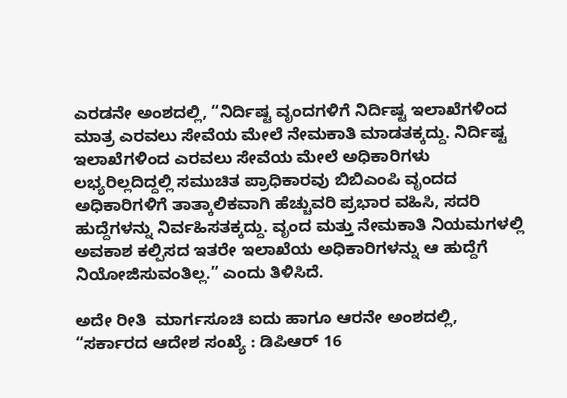ಎರಡನೇ ಅಂಶದಲ್ಲಿ, “ನಿರ್ದಿಷ್ಟ ವೃಂದಗಳಿಗೆ ನಿರ್ದಿಷ್ಟ ಇಲಾಖೆಗಳಿಂದ ಮಾತ್ರ ಎರವಲು ಸೇವೆಯ ಮೇಲೆ ನೇಮಕಾತಿ ಮಾಡತಕ್ಕದ್ದು. ನಿರ್ದಿಷ್ಟ ಇಲಾಖೆಗಳಿಂದ ಎರವಲು ಸೇವೆಯ ಮೇಲೆ ಅಧಿಕಾರಿಗಳು ಲಭ್ಯರಿಲ್ಲದಿದ್ದಲ್ಲಿ ಸಮುಚಿತ ಪ್ರಾಧಿಕಾರವು ಬಿಬಿಎಂಪಿ ವೃಂದದ ಅಧಿಕಾರಿಗಳಿಗೆ ತಾತ್ಕಾಲಿಕವಾಗಿ ಹೆಚ್ಚುವರಿ ಪ್ರಭಾರ ವಹಿಸಿ, ಸದರಿ ಹುದ್ದೆಗಳನ್ನು ನಿರ್ವಹಿಸತಕ್ಕದ್ದು. ವೃಂದ ಮತ್ತು ನೇಮಕಾತಿ ನಿಯಮಗಳಲ್ಲಿ ಅವಕಾಶ ಕಲ್ಪಿಸದ ಇತರೇ ಇಲಾಖೆಯ ಅಧಿಕಾರಿಗಳನ್ನು ಆ ಹುದ್ದೆಗೆ ನಿಯೋಜಿಸುವಂತಿಲ್ಲ.” ಎಂದು ತಿಳಿಸಿದೆ.

ಅದೇ ರೀತಿ  ಮಾರ್ಗಸೂಚಿ ಐದು ಹಾಗೂ ಆರನೇ ಅಂಶದಲ್ಲಿ, “ಸರ್ಕಾರದ ಆದೇಶ ಸಂಖ್ಯೆ : ಡಿಪಿಆರ್ 16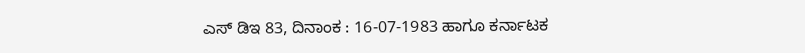ಎಸ್ ಡಿಇ 83, ದಿನಾಂಕ : 16-07-1983 ಹಾಗೂ ಕರ್ನಾಟಕ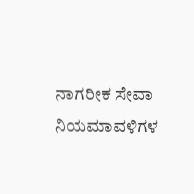ನಾಗರೀಕ ಸೇವಾ ನಿಯಮಾವಳಿಗಳ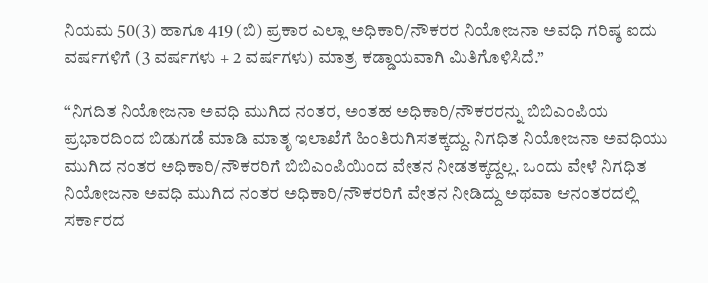ನಿಯಮ 50(3) ಹಾಗೂ 419 (ಬಿ) ಪ್ರಕಾರ ಎಲ್ಲಾ ಅಧಿಕಾರಿ/ನೌಕರರ ನಿಯೋಜನಾ ಅವಧಿ ಗರಿಷ್ಠ ಐದು ವರ್ಷಗಳಿಗೆ (3 ವರ್ಷಗಳು + 2 ವರ್ಷಗಳು) ಮಾತ್ರ ಕಡ್ಡಾಯವಾಗಿ ಮಿತಿಗೊಳಿಸಿದೆ.”

“ನಿಗದಿತ ನಿಯೋಜನಾ ಅವಧಿ ಮುಗಿದ ನಂತರ, ಅಂತಹ ಅಧಿಕಾರಿ/ನೌಕರರನ್ನು ಬಿಬಿಎಂಪಿಯ ಪ್ರಭಾರದಿಂದ ಬಿಡುಗಡೆ ಮಾಡಿ ಮಾತೃ ಇಲಾಖೆಗೆ ಹಿಂತಿರುಗಿಸತಕ್ಕದ್ದು. ನಿಗಧಿತ ನಿಯೋಜನಾ ಅವಧಿಯು ಮುಗಿದ ನಂತರ ಅಧಿಕಾರಿ/ನೌಕರರಿಗೆ ಬಿಬಿಎಂಪಿಯಿಂದ ವೇತನ ನೀಡತಕ್ಕದ್ದಲ್ಲ. ಒಂದು ವೇಳೆ ನಿಗಧಿತ ನಿಯೋಜನಾ ಅವಧಿ ಮುಗಿದ ನಂತರ ಅಧಿಕಾರಿ/ನೌಕರರಿಗೆ ವೇತನ ನೀಡಿದ್ದು ಅಥವಾ ಆನಂತರದಲ್ಲಿ ಸರ್ಕಾರದ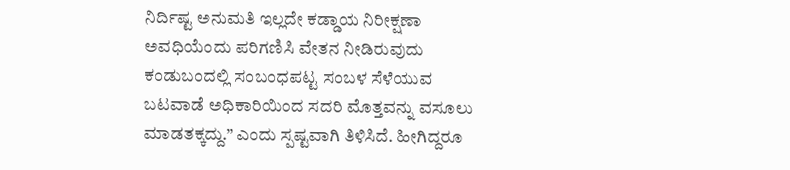ನಿರ್ದಿಷ್ಟ ಅನುಮತಿ ಇಲ್ಲದೇ ಕಡ್ಡಾಯ ನಿರೀಕ್ಷಣಾ ಅವಧಿಯೆಂದು ಪರಿಗಣಿಸಿ ವೇತನ ನೀಡಿರುವುದು ಕಂಡುಬಂದಲ್ಲಿ ಸಂಬಂಧಪಟ್ಟ ಸಂಬಳ ಸೆಳೆಯುವ ಬಟವಾಡೆ ಅಧಿಕಾರಿಯಿಂದ ಸದರಿ ಮೊತ್ತವನ್ನು ವಸೂಲು ಮಾಡತಕ್ಕದ್ದು.” ಎಂದು ಸ್ಪಷ್ಟವಾಗಿ ತಿಳಿಸಿದೆ. ಹೀಗಿದ್ದರೂ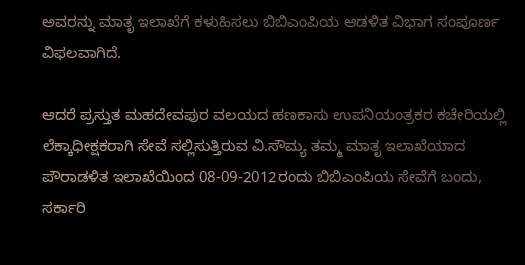ಅವರನ್ನು ಮಾತೃ ಇಲಾಖೆಗೆ ಕಳುಹಿಸಲು ಬಿಬಿಎಂಪಿಯ ಆಡಳಿತ ವಿಭಾಗ ಸಂಪೂರ್ಣ ವಿಫಲವಾಗಿದೆ.

ಆದರೆ ಪ್ರಸ್ತುತ ಮಹದೇವಪುರ ವಲಯದ ಹಣಕಾಸು ಉಪನಿಯಂತ್ರಕರ ಕಚೇರಿಯಲ್ಲಿ ಲೆಕ್ಕಾಧೀಕ್ಷಕರಾಗಿ ಸೇವೆ ಸಲ್ಲಿಸುತ್ತಿರುವ ವಿ.ಸೌಮ್ಯ ತಮ್ಮ ಮಾತೃ ಇಲಾಖೆಯಾದ ಪೌರಾಡಳಿತ ಇಲಾಖೆಯಿಂದ 08-09-2012ರಂದು ಬಿಬಿಎಂಪಿಯ ಸೇವೆಗೆ ಬಂದು,  ಸರ್ಕಾರಿ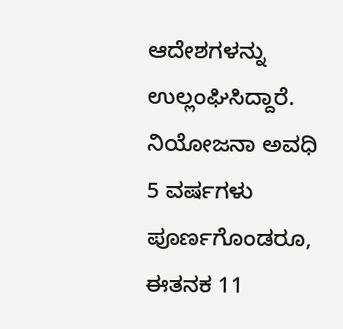ಆದೇಶಗಳನ್ನು ಉಲ್ಲಂಘಿಸಿದ್ದಾರೆ. ನಿಯೋಜನಾ ಅವಧಿ 5 ವರ್ಷಗಳು ಪೂರ್ಣಗೊಂಡರೂ, ಈತನಕ 11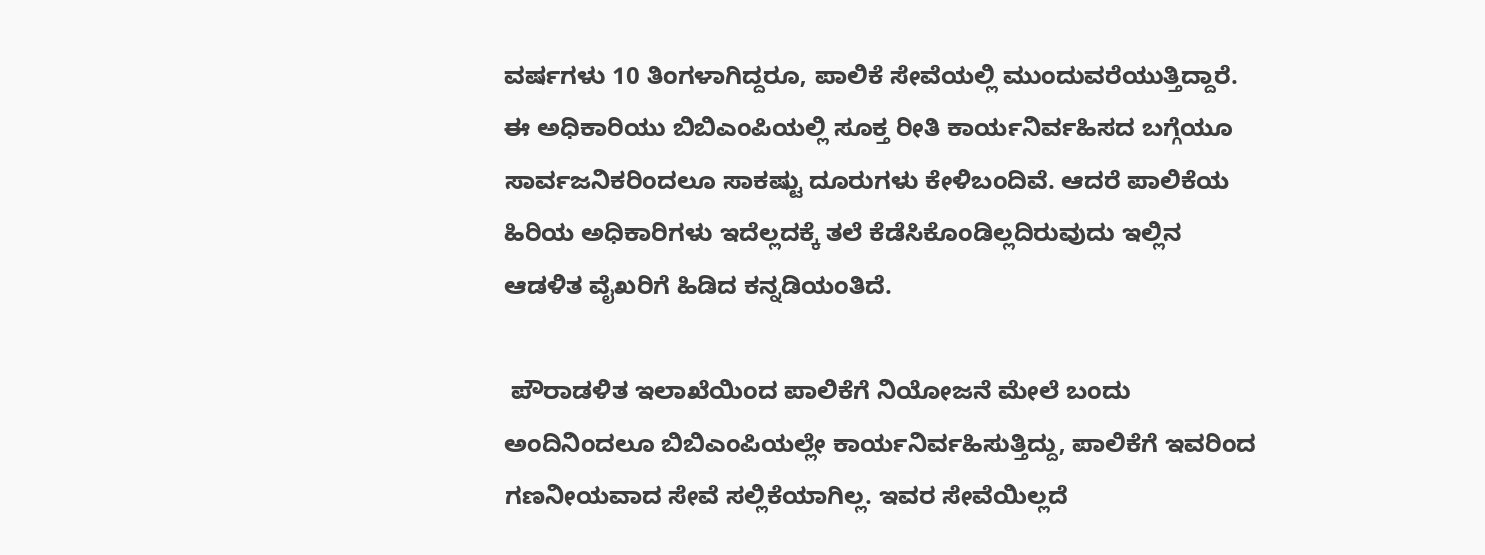ವರ್ಷಗಳು 10 ತಿಂಗಳಾಗಿದ್ದರೂ, ಪಾಲಿಕೆ ಸೇವೆಯಲ್ಲಿ ಮುಂದುವರೆಯುತ್ತಿದ್ದಾರೆ. ಈ ಅಧಿಕಾರಿಯು ಬಿಬಿಎಂಪಿಯಲ್ಲಿ ಸೂಕ್ತ ರೀತಿ ಕಾರ್ಯನಿರ್ವಹಿಸದ ಬಗ್ಗೆಯೂ ಸಾರ್ವಜನಿಕರಿಂದಲೂ ಸಾಕಷ್ಟು ದೂರುಗಳು ಕೇಳಿಬಂದಿವೆ. ಆದರೆ ಪಾಲಿಕೆಯ ಹಿರಿಯ ಅಧಿಕಾರಿಗಳು ಇದೆಲ್ಲದಕ್ಕೆ ತಲೆ ಕೆಡೆಸಿಕೊಂಡಿಲ್ಲದಿರುವುದು ಇಲ್ಲಿನ ಆಡಳಿತ ವೈಖರಿಗೆ ಹಿಡಿದ ಕನ್ನಡಿಯಂತಿದೆ.

 ಪೌರಾಡಳಿತ ಇಲಾಖೆಯಿಂದ ಪಾಲಿಕೆಗೆ ನಿಯೋಜನೆ ಮೇಲೆ ಬಂದು ಅಂದಿನಿಂದಲೂ ಬಿಬಿಎಂಪಿಯಲ್ಲೇ ಕಾರ್ಯನಿರ್ವಹಿಸುತ್ತಿದ್ದು, ಪಾಲಿಕೆಗೆ ಇವರಿಂದ ಗಣನೀಯವಾದ ಸೇವೆ ಸಲ್ಲಿಕೆಯಾಗಿಲ್ಲ. ಇವರ ಸೇವೆಯಿಲ್ಲದೆ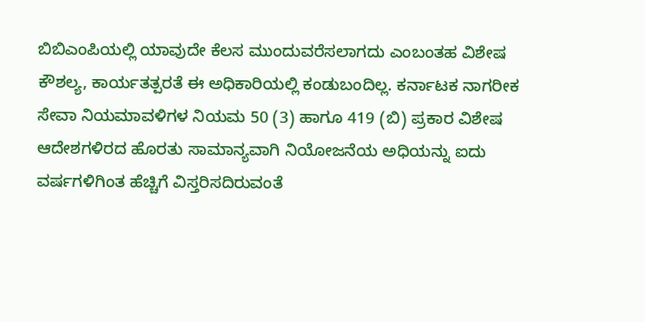ಬಿಬಿಎಂಪಿಯಲ್ಲಿ ಯಾವುದೇ ಕೆಲಸ ಮುಂದುವರೆಸಲಾಗದು ಎಂಬಂತಹ ವಿಶೇಷ ಕೌಶಲ್ಯ, ಕಾರ್ಯತತ್ಪರತೆ ಈ ಅಧಿಕಾರಿಯಲ್ಲಿ ಕಂಡುಬಂದಿಲ್ಲ. ಕರ್ನಾಟಕ ನಾಗರೀಕ ಸೇವಾ ನಿಯಮಾವಳಿಗಳ ನಿಯಮ 50 (3) ಹಾಗೂ 419 (ಬಿ) ಪ್ರಕಾರ ವಿಶೇಷ ಆದೇಶಗಳಿರದ ಹೊರತು ಸಾಮಾನ್ಯವಾಗಿ ನಿಯೋಜನೆಯ ಅಧಿಯನ್ನು ಐದು ವರ್ಷಗಳಿಗಿಂತ ಹೆಚ್ಚಿಗೆ ವಿಸ್ತರಿಸದಿರುವಂತೆ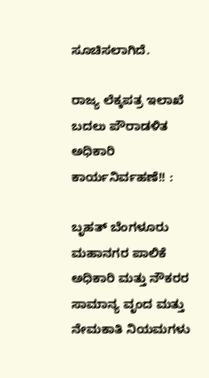ಸೂಚಿಸಲಾಗಿದೆ.

ರಾಜ್ಯ ಲೆಕ್ಕಪತ್ರ ಇಲಾಖೆ ಬದಲು ಪೌರಾಡಳಿತ ಅಧಿಕಾರಿ ಕಾರ್ಯನಿರ್ವಹಣೆ!! :

ಬೃಹತ್ ಬೆಂಗಳೂರು ಮಹಾನಗರ ಪಾಲಿಕೆ ಅಧಿಕಾರಿ ಮತ್ತು ನೌಕರರ ಸಾಮಾನ್ಯ ವೃಂದ ಮತ್ತು ನೇಮಕಾತಿ ನಿಯಮಗಳು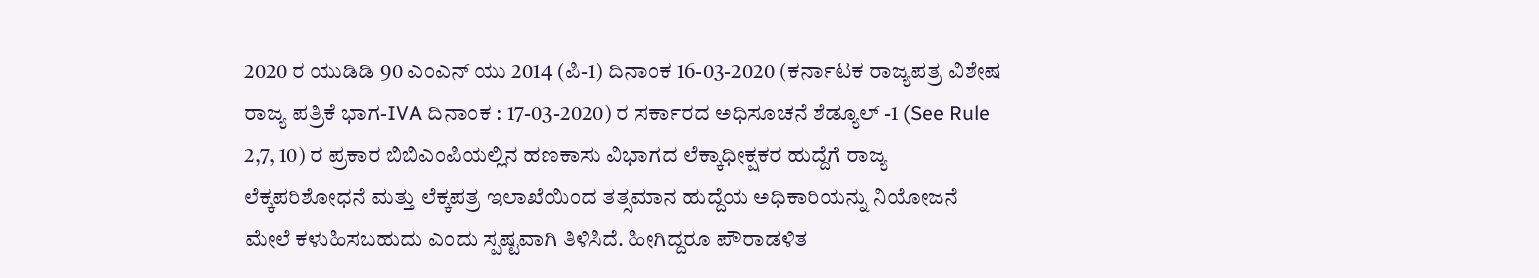2020 ರ ಯುಡಿಡಿ 90 ಎಂಎನ್ ಯು 2014 (ಪಿ-1) ದಿನಾಂಕ 16-03-2020 (ಕರ್ನಾಟಕ ರಾಜ್ಯಪತ್ರ ವಿಶೇಷ ರಾಜ್ಯ ಪತ್ರಿಕೆ ಭಾಗ-IVA ದಿನಾಂಕ : 17-03-2020) ರ ಸರ್ಕಾರದ ಅಧಿಸೂಚನೆ ಶೆಡ್ಯೂಲ್ -1 (See Rule 2,7, 10) ರ ಪ್ರಕಾರ ಬಿಬಿಎಂಪಿಯಲ್ಲಿನ ಹಣಕಾಸು ವಿಭಾಗದ ಲೆಕ್ಕಾಧೀಕ್ಷಕರ ಹುದ್ದೆಗೆ ರಾಜ್ಯ ಲೆಕ್ಕಪರಿಶೋಧನೆ ಮತ್ತು ಲೆಕ್ಕಪತ್ರ ಇಲಾಖೆಯಿಂದ ತತ್ಸಮಾನ ಹುದ್ದೆಯ ಅಧಿಕಾರಿಯನ್ನು ನಿಯೋಜನೆ ಮೇಲೆ ಕಳುಹಿಸಬಹುದು ಎಂದು ಸ್ಪಷ್ಟವಾಗಿ ತಿಳಿಸಿದೆ. ಹೀಗಿದ್ದರೂ ಪೌರಾಡಳಿತ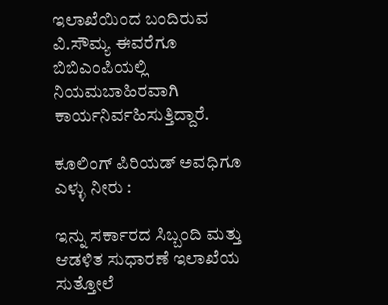ಇಲಾಖೆಯಿಂದ ಬಂದಿರುವ ವಿ.ಸೌಮ್ಯ ಈವರೆಗೂ ಬಿಬಿಎಂಪಿಯಲ್ಲಿ ನಿಯಮಬಾಹಿರವಾಗಿ ಕಾರ್ಯನಿರ್ವಹಿಸುತ್ತಿದ್ದಾರೆ.

ಕೂಲಿಂಗ್ ಪಿರಿಯಡ್ ಅವಧಿಗೂ ಎಳ್ಳು ನೀರು :

ಇನ್ನು ಸರ್ಕಾರದ ಸಿಬ್ಬಂದಿ ಮತ್ತು ಆಡಳಿತ ಸುಧಾರಣೆ ಇಲಾಖೆಯ ಸುತ್ತೋಲೆ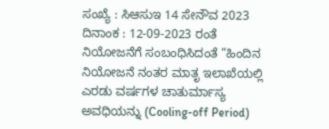ಸಂಖ್ಯೆ : ಸಿಆಸುಇ 14 ಸೇನೌವ 2023 ದಿನಾಂಕ : 12-09-2023 ರಂತೆ ನಿಯೋಜನೆಗೆ ಸಂಬಂಧಿಸಿದಂತೆ “ಹಿಂದಿನ ನಿಯೋಜನೆ ನಂತರ ಮಾತೃ ಇಲಾಖೆಯಲ್ಲಿ ಎರಡು ವರ್ಷಗಳ ಚಾತುರ್ಮಾಸ್ಯ ಅವಧಿಯನ್ನು (Cooling-off Period)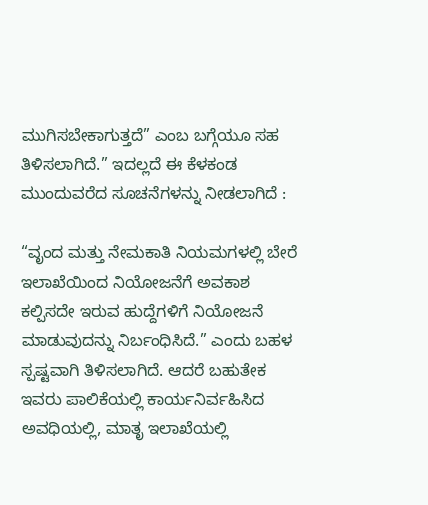ಮುಗಿಸಬೇಕಾಗುತ್ತದೆ” ಎಂಬ ಬಗ್ಗೆಯೂ ಸಹ ತಿಳಿಸಲಾಗಿದೆ.” ಇದಲ್ಲದೆ ಈ ಕೆಳಕಂಡ ಮುಂದುವರೆದ ಸೂಚನೆಗಳನ್ನು ನೀಡಲಾಗಿದೆ :

“ವೃಂದ ಮತ್ತು ನೇಮಕಾತಿ ನಿಯಮಗಳಲ್ಲಿ ಬೇರೆ ಇಲಾಖೆಯಿಂದ ನಿಯೋಜನೆಗೆ ಅವಕಾಶ ಕಲ್ಪಿಸದೇ ಇರುವ ಹುದ್ದೆಗಳಿಗೆ ನಿಯೋಜನೆ ಮಾಡುವುದನ್ನು ನಿರ್ಬಂಧಿಸಿದೆ.” ಎಂದು ಬಹಳ ಸ್ಪಷ್ಟವಾಗಿ ತಿಳಿಸಲಾಗಿದೆ. ಆದರೆ ಬಹುತೇಕ ಇವರು ಪಾಲಿಕೆಯಲ್ಲಿ ಕಾರ್ಯನಿರ್ವಹಿಸಿದ ಅವಧಿಯಲ್ಲಿ, ಮಾತೃ ಇಲಾಖೆಯಲ್ಲಿ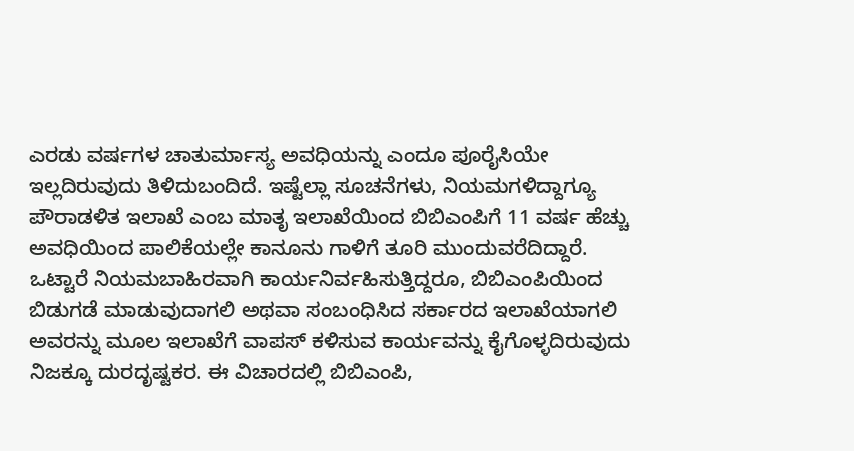ಎರಡು ವರ್ಷಗಳ ಚಾತುರ್ಮಾಸ್ಯ ಅವಧಿಯನ್ನು ಎಂದೂ ಪೂರೈಸಿಯೇ ಇಲ್ಲದಿರುವುದು ತಿಳಿದುಬಂದಿದೆ. ಇಷ್ಟೆಲ್ಲಾ ಸೂಚನೆಗಳು, ನಿಯಮಗಳಿದ್ದಾಗ್ಯೂ ಪೌರಾಡಳಿತ ಇಲಾಖೆ ಎಂಬ ಮಾತೃ ಇಲಾಖೆಯಿಂದ ಬಿಬಿಎಂಪಿಗೆ 11 ವರ್ಷ ಹೆಚ್ಚು ಅವಧಿಯಿಂದ ಪಾಲಿಕೆಯಲ್ಲೇ ಕಾನೂನು ಗಾಳಿಗೆ ತೂರಿ ಮುಂದುವರೆದಿದ್ದಾರೆ. ಒಟ್ಟಾರೆ ನಿಯಮಬಾಹಿರವಾಗಿ ಕಾರ್ಯನಿರ್ವಹಿಸುತ್ತಿದ್ದರೂ, ಬಿಬಿಎಂಪಿಯಿಂದ ಬಿಡುಗಡೆ ಮಾಡುವುದಾಗಲಿ ಅಥವಾ ಸಂಬಂಧಿಸಿದ ಸರ್ಕಾರದ ಇಲಾಖೆಯಾಗಲಿ ಅವರನ್ನು ಮೂಲ ಇಲಾಖೆಗೆ ವಾಪಸ್ ಕಳಿಸುವ ಕಾರ್ಯವನ್ನು ಕೈಗೊಳ್ಳದಿರುವುದು ನಿಜಕ್ಕೂ ದುರದೃಷ್ಟಕರ. ಈ ವಿಚಾರದಲ್ಲಿ ಬಿಬಿಎಂಪಿ,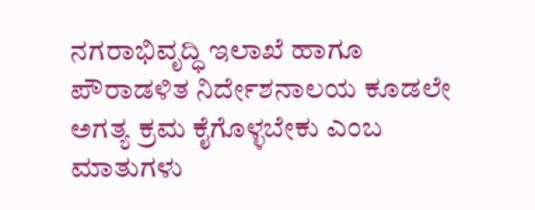ನಗರಾಭಿವೃದ್ಧಿ ಇಲಾಖೆ ಹಾಗೂ ಪೌರಾಡಳಿತ ನಿರ್ದೇಶನಾಲಯ ಕೂಡಲೇ ಅಗತ್ಯ ಕ್ರಮ ಕೈಗೊಳ್ಳಬೇಕು ಎಂಬ ಮಾತುಗಳು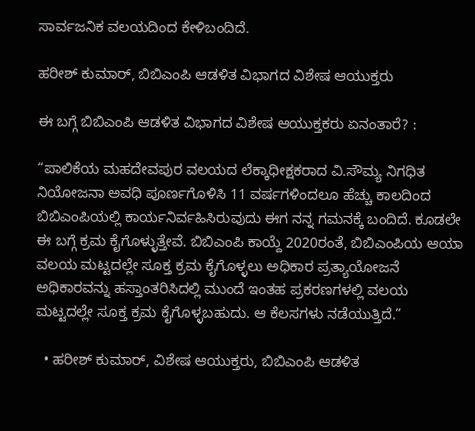ಸಾರ್ವಜನಿಕ ವಲಯದಿಂದ ಕೇಳಿಬಂದಿದೆ.

ಹರೀಶ್ ಕುಮಾರ್, ಬಿಬಿಎಂಪಿ ಆಡಳಿತ ವಿಭಾಗದ ವಿಶೇಷ ಆಯುಕ್ತರು

ಈ ಬಗ್ಗೆ ಬಿಬಿಎಂಪಿ ಆಡಳಿತ ವಿಭಾಗದ ವಿಶೇಷ ಆಯುಕ್ತಕರು ಏನಂತಾರೆ? :

“ಪಾಲಿಕೆಯ ಮಹದೇವಪುರ ವಲಯದ ಲೆಕ್ಕಾಧೀಕ್ಷಕರಾದ ವಿ.ಸೌಮ್ಯ ನಿಗಧಿತ ನಿಯೋಜನಾ ಅವಧಿ ಪೂರ್ಣಗೊಳಿಸಿ 11 ವರ್ಷಗಳಿಂದಲೂ ಹೆಚ್ಚು ಕಾಲದಿಂದ ಬಿಬಿಎಂಪಿಯಲ್ಲಿ ಕಾರ್ಯನಿರ್ವಹಿಸಿರುವುದು ಈಗ ನನ್ನ ಗಮನಕ್ಕೆ ಬಂದಿದೆ. ಕೂಡಲೇ ಈ ಬಗ್ಗೆ ಕ್ರಮ ಕೈಗೊಳ್ಳುತ್ತೇವೆ. ಬಿಬಿಎಂಪಿ ಕಾಯ್ದೆ 2020ರಂತೆ, ಬಿಬಿಎಂಪಿಯ ಆಯಾ ವಲಯ ಮಟ್ಟದಲ್ಲೇ ಸೂಕ್ತ ಕ್ರಮ ಕೈಗೊಳ್ಳಲು ಅಧಿಕಾರ ಪ್ರತ್ಯಾಯೋಜನೆ ಅಧಿಕಾರವನ್ನು ಹಸ್ತಾಂತರಿಸಿದಲ್ಲಿ ಮುಂದೆ ಇಂತಹ ಪ್ರಕರಣಗಳಲ್ಲಿ ವಲಯ ಮಟ್ಟದಲ್ಲೇ ಸೂಕ್ತ ಕ್ರಮ ಕೈಗೊಳ್ಳಬಹುದು. ಆ ಕೆಲಸಗಳು ನಡೆಯುತ್ತಿದೆ.”

  • ಹರೀಶ್ ಕುಮಾರ್, ವಿಶೇಷ ಆಯುಕ್ತರು, ಬಿಬಿಎಂಪಿ ಆಡಳಿತ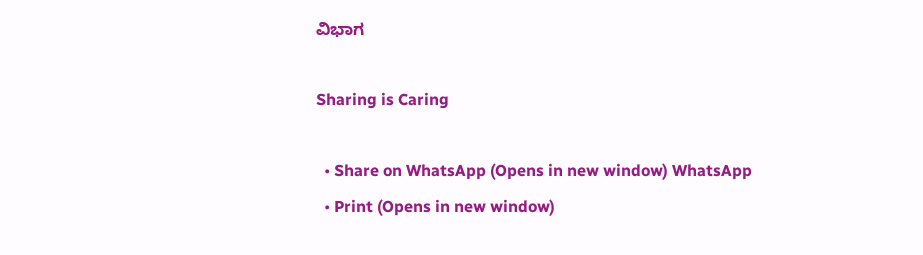ವಿಭಾಗ

Sharing is Caring

  • Share on WhatsApp (Opens in new window) WhatsApp
  • Print (Opens in new window)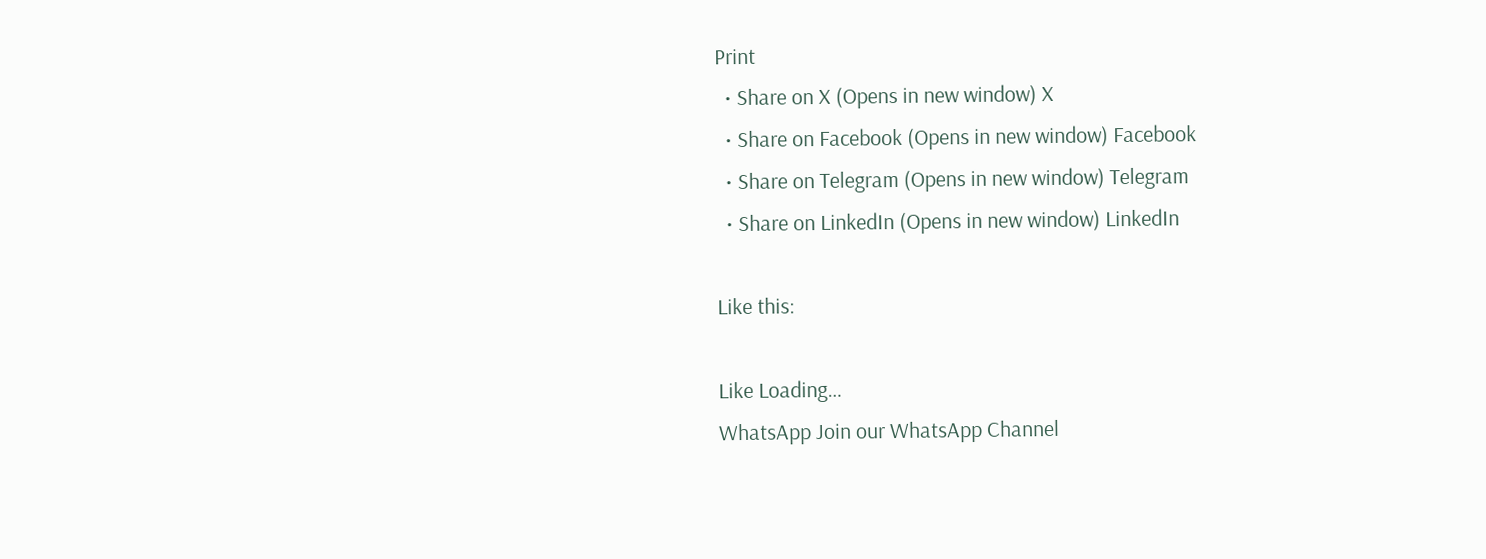Print
  • Share on X (Opens in new window) X
  • Share on Facebook (Opens in new window) Facebook
  • Share on Telegram (Opens in new window) Telegram
  • Share on LinkedIn (Opens in new window) LinkedIn

Like this:

Like Loading…
WhatsApp Join our WhatsApp Channel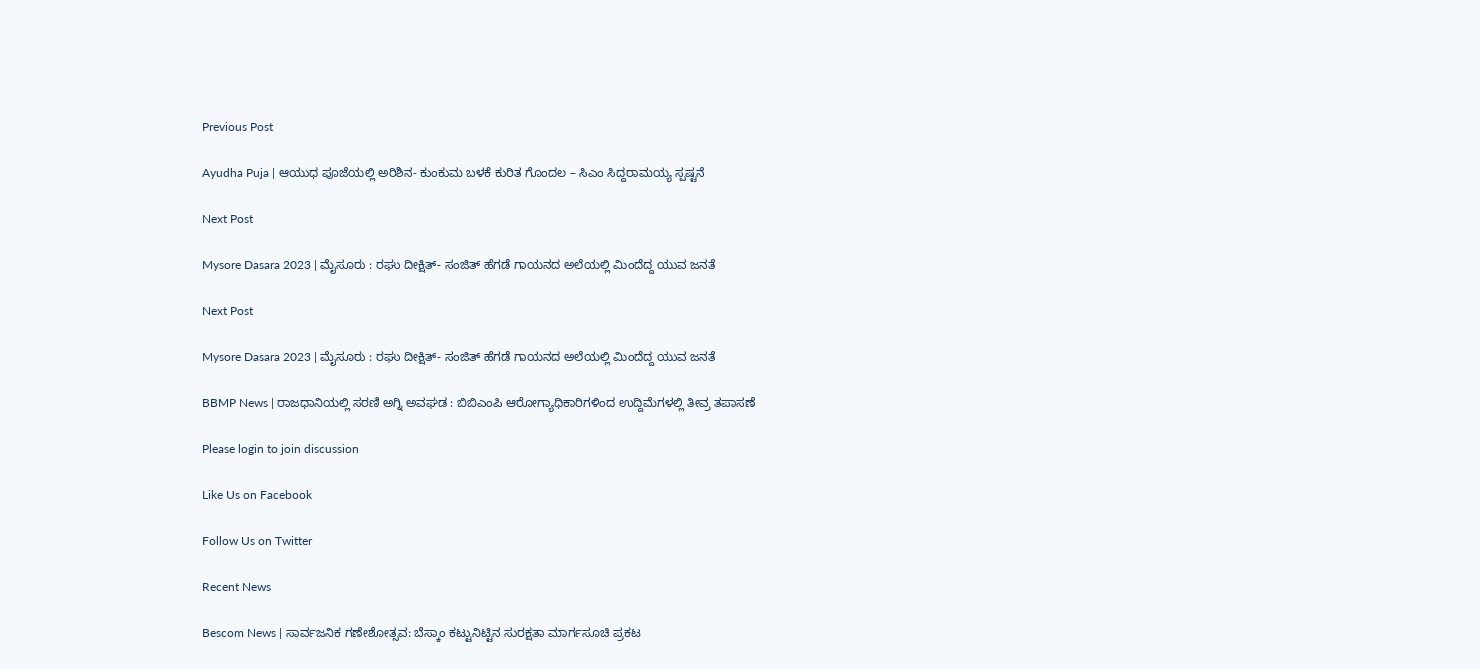Previous Post

Ayudha Puja | ಆಯುಧ ಪೂಜೆಯಲ್ಲಿ ಅರಿಶಿನ- ಕುಂಕುಮ ಬಳಕೆ ಕುರಿತ ಗೊಂದಲ – ಸಿಎಂ ಸಿದ್ದರಾಮಯ್ಯ ಸ್ಪಷ್ಟನೆ

Next Post

Mysore Dasara 2023 | ಮೈಸೂರು : ರಘು ದೀಕ್ಷಿತ್- ಸಂಜಿತ್ ಹೆಗಡೆ ಗಾಯನದ ಅಲೆಯಲ್ಲಿ ಮಿಂದೆದ್ದ ಯುವ ಜನತೆ

Next Post

Mysore Dasara 2023 | ಮೈಸೂರು : ರಘು ದೀಕ್ಷಿತ್- ಸಂಜಿತ್ ಹೆಗಡೆ ಗಾಯನದ ಅಲೆಯಲ್ಲಿ ಮಿಂದೆದ್ದ ಯುವ ಜನತೆ

BBMP News | ರಾಜಧಾನಿಯಲ್ಲಿ ಸರಣಿ ಅಗ್ನಿ ಅವಘಡ : ಬಿಬಿಎಂಪಿ ಆರೋಗ್ಯಾಧಿಕಾರಿಗಳಿಂದ ಉದ್ದಿಮೆಗಳಲ್ಲಿ ತೀವ್ರ ತಪಾಸಣೆ

Please login to join discussion

Like Us on Facebook

Follow Us on Twitter

Recent News

Bescom News | ಸಾರ್ವಜನಿಕ ಗಣೇಶೋತ್ಸವ: ಬೆಸ್ಕಾಂ ಕಟ್ಟುನಿಟ್ಟಿನ ಸುರಕ್ಷತಾ ಮಾರ್ಗಸೂಚಿ ಪ್ರಕಟ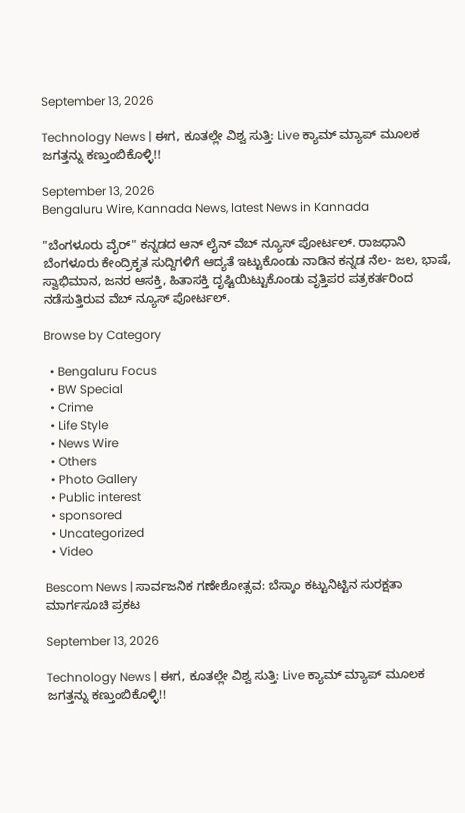September 13, 2026

Technology News | ಈಗ, ಕೂತಲ್ಲೇ ವಿಶ್ವ ಸುತ್ತಿ: Live ಕ್ಯಾಮ್ ಮ್ಯಾಪ್ ಮೂಲಕ ಜಗತ್ತನ್ನು ಕಣ್ತುಂಬಿಕೊಳ್ಳಿ!!

September 13, 2026
Bengaluru Wire, Kannada News, latest News in Kannada

"ಬೆಂಗಳೂರು ವೈರ್" ಕನ್ನಡದ ಆನ್ ಲೈನ್ ವೆಬ್ ನ್ಯೂಸ್ ಪೋರ್ಟಲ್. ರಾಜಧಾನಿ ಬೆಂಗಳೂರು ಕೇಂದ್ರಿಕೃತ ಸುದ್ದಿಗಳಿಗೆ ಆದ್ಯತೆ ಇಟ್ಟುಕೊಂಡು ನಾಡಿನ ಕನ್ನಡ ನೆಲ- ಜಲ, ಭಾಷೆ, ಸ್ವಾಭಿಮಾನ, ಜನರ ಆಸಕ್ತಿ, ಹಿತಾಸಕ್ತಿ ದೃಷ್ಟಿಯಿಟ್ಟುಕೊಂಡು ವೃತ್ತಿಪರ ಪತ್ರಕರ್ತರಿಂದ ನಡೆಸುತ್ತಿರುವ ವೆಬ್ ನ್ಯೂಸ್ ಪೋರ್ಟಲ್.

Browse by Category

  • Bengaluru Focus
  • BW Special
  • Crime
  • Life Style
  • News Wire
  • Others
  • Photo Gallery
  • Public interest
  • sponsored
  • Uncategorized
  • Video

Bescom News | ಸಾರ್ವಜನಿಕ ಗಣೇಶೋತ್ಸವ: ಬೆಸ್ಕಾಂ ಕಟ್ಟುನಿಟ್ಟಿನ ಸುರಕ್ಷತಾ ಮಾರ್ಗಸೂಚಿ ಪ್ರಕಟ

September 13, 2026

Technology News | ಈಗ, ಕೂತಲ್ಲೇ ವಿಶ್ವ ಸುತ್ತಿ: Live ಕ್ಯಾಮ್ ಮ್ಯಾಪ್ ಮೂಲಕ ಜಗತ್ತನ್ನು ಕಣ್ತುಂಬಿಕೊಳ್ಳಿ!!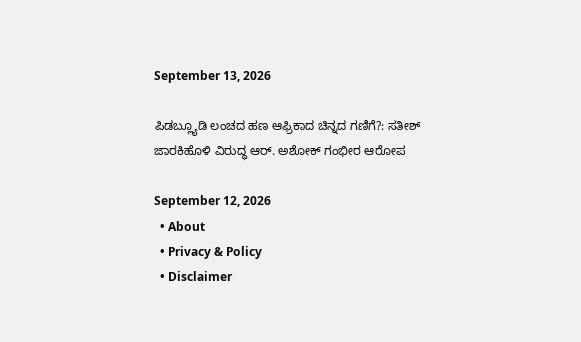September 13, 2026

ಪಿಡಬ್ಲ್ಯೂಡಿ ಲಂಚದ ಹಣ ಆಫ್ರಿಕಾದ ಚಿನ್ನದ ಗಣಿಗೆ?: ಸತೀಶ್ ಜಾರಕಿಹೊಳಿ ವಿರುದ್ಧ ಆರ್. ಅಶೋಕ್ ಗಂಭೀರ ಆರೋಪ

September 12, 2026
  • About
  • Privacy & Policy
  • Disclaimer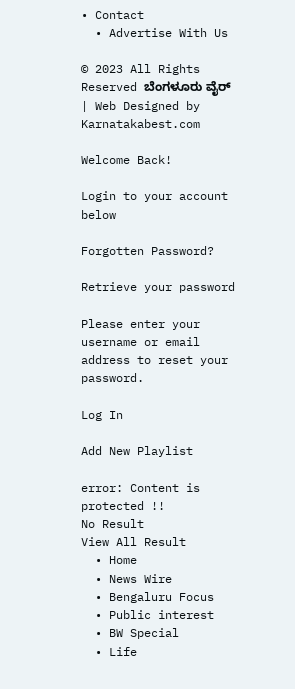• Contact
  • Advertise With Us

© 2023 All Rights Reserved ಬೆಂಗಳೂರು ವೈರ್‌ | Web Designed by Karnatakabest.com

Welcome Back!

Login to your account below

Forgotten Password?

Retrieve your password

Please enter your username or email address to reset your password.

Log In

Add New Playlist

error: Content is protected !!
No Result
View All Result
  • Home
  • News Wire
  • Bengaluru Focus
  • Public interest
  • BW Special
  • Life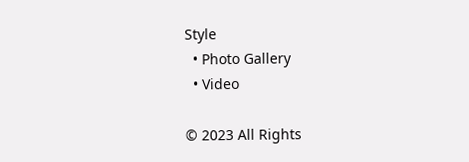Style
  • Photo Gallery
  • Video

© 2023 All Rights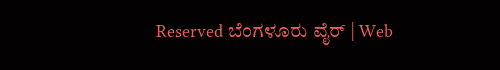Reserved ಬೆಂಗಳೂರು ವೈರ್‌ | Web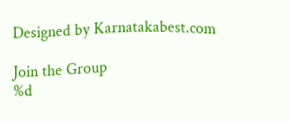Designed by Karnatakabest.com

Join the Group
%d